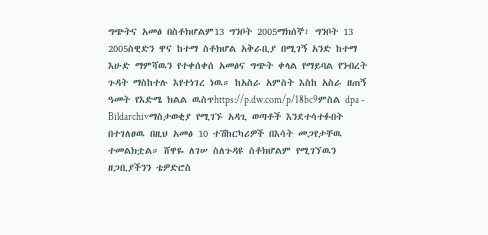ግጭትና አመፅ በስቶክሆልም13 ግንቦት 2005ማክሰኞ፣ ግንቦት 13 2005ስዊድን ዋና ከተማ ስቶክሆል አቅራቢያ በሚገኝ አንድ ከተማ እሁድ ማምሻዉን የተቀሰቀሰ አመፅና ግጭት ቀላል የማይባል የንብረት ጉዳት ማስከተሉ እየተነገረ ነዉ። ከአስራ አምስት እስከ አስራ ዘጠኝ ዓመት የእድሜ ክልል ዉስጥhttps://p.dw.com/p/18bc9ምስል dpa - Bildarchivማስታወቂያ የሚገኙ አዳጊ ወጣቶች እንደተሳተፉበት በተገለፀዉ በዚህ አመፅ 10 ተሽከርካሪዎች በእሳት መጋየታቸዉ ተመልክቷል። ሸዋዬ ለገሠ ስለጉዳዩ ስቶክሆልም የሚገኘዉን ዘጋቢያችንን ቴዎድሮስ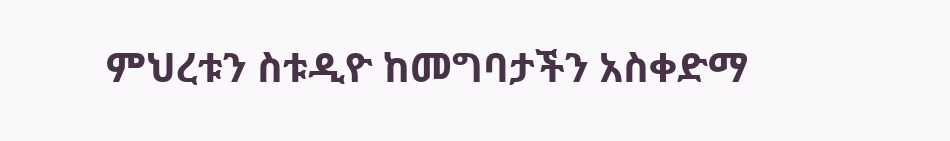ምህረቱን ስቱዲዮ ከመግባታችን አስቀድማ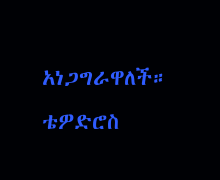አነጋግራዋለች። ቴዎድሮስ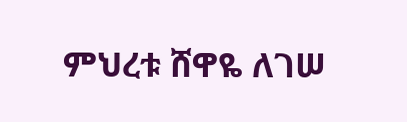ምህረቱ ሸዋዬ ለገሠ